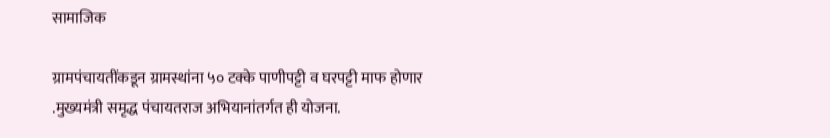सामाजिक

ग्रामपंचायतींकडून ग्रामस्थांना ५० टक्के पाणीपट्टी व घरपट्टी माफ होणार .मुख्यमंत्री समृद्ध पंचायतराज अभियानांतर्गत ही योजना.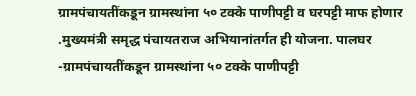ग्रामपंचायतींकडून ग्रामस्थांना ५० टक्के पाणीपट्टी व घरपट्टी माफ होणार .मुख्यमंत्री समृद्ध पंचायतराज अभियानांतर्गत ही योजना. पालघर -ग्रामपंचायतींकडून ग्रामस्थांना ५० टक्के पाणीपट्टी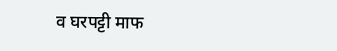व घरपट्टी माफ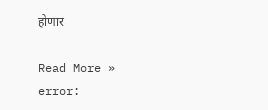होणार

Read More »
error: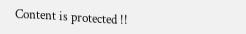Content is protected !!